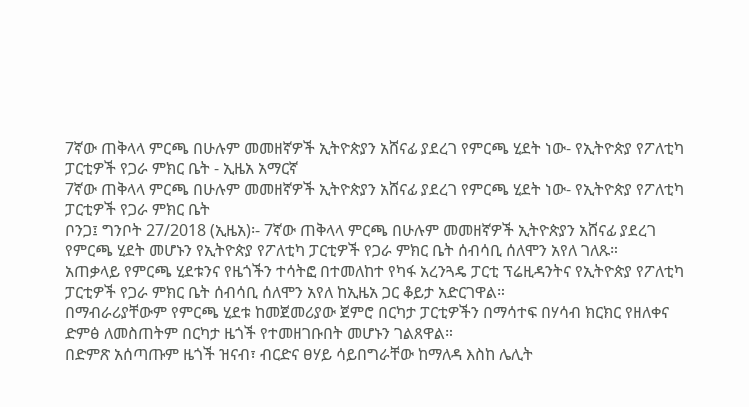7ኛው ጠቅላላ ምርጫ በሁሉም መመዘኛዎች ኢትዮጵያን አሸናፊ ያደረገ የምርጫ ሂደት ነው- የኢትዮጵያ የፖለቲካ ፓርቲዎች የጋራ ምክር ቤት - ኢዜአ አማርኛ
7ኛው ጠቅላላ ምርጫ በሁሉም መመዘኛዎች ኢትዮጵያን አሸናፊ ያደረገ የምርጫ ሂደት ነው- የኢትዮጵያ የፖለቲካ ፓርቲዎች የጋራ ምክር ቤት
ቦንጋ፤ ግንቦት 27/2018 (ኢዜአ)፡- 7ኛው ጠቅላላ ምርጫ በሁሉም መመዘኛዎች ኢትዮጵያን አሸናፊ ያደረገ የምርጫ ሂደት መሆኑን የኢትዮጵያ የፖለቲካ ፓርቲዎች የጋራ ምክር ቤት ሰብሳቢ ሰለሞን አየለ ገለጹ።
አጠቃላይ የምርጫ ሂደቱንና የዜጎችን ተሳትፎ በተመለከተ የካፋ አረንጓዴ ፓርቲ ፕሬዚዳንትና የኢትዮጵያ የፖለቲካ ፓርቲዎች የጋራ ምክር ቤት ሰብሳቢ ሰለሞን አየለ ከኢዜአ ጋር ቆይታ አድርገዋል።
በማብራሪያቸውም የምርጫ ሂደቱ ከመጀመሪያው ጀምሮ በርካታ ፓርቲዎችን በማሳተፍ በሃሳብ ክርክር የዘለቀና ድምፅ ለመስጠትም በርካታ ዜጎች የተመዘገቡበት መሆኑን ገልጸዋል።
በድምጽ አሰጣጡም ዜጎች ዝናብ፣ ብርድና ፀሃይ ሳይበግራቸው ከማለዳ እስከ ሌሊት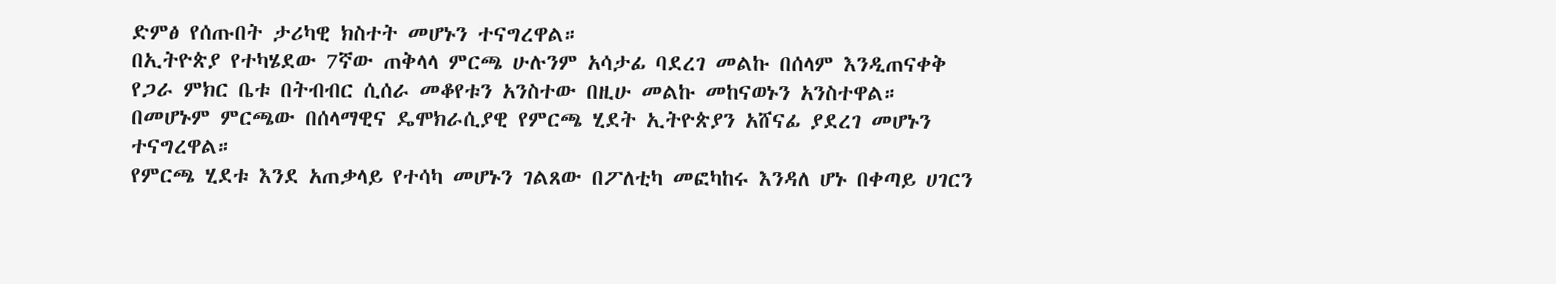ድምፅ የሰጡበት ታሪካዊ ክስተት መሆኑን ተናግረዋል።
በኢትዮጵያ የተካሄደው 7ኛው ጠቅላላ ምርጫ ሁሉንም አሳታፊ ባደረገ መልኩ በሰላም እንዲጠናቀቅ የጋራ ምክር ቤቱ በትብብር ሲሰራ መቆየቱን አንስተው በዚሁ መልኩ መከናወኑን አንስተዋል።
በመሆኑም ምርጫው በሰላማዊና ዴሞክራሲያዊ የምርጫ ሂደት ኢትዮጵያን አሸናፊ ያደረገ መሆኑን ተናግረዋል።
የምርጫ ሂደቱ እንደ አጠቃላይ የተሳካ መሆኑን ገልጸው በፖለቲካ መፎካከሩ እንዳለ ሆኑ በቀጣይ ሀገርን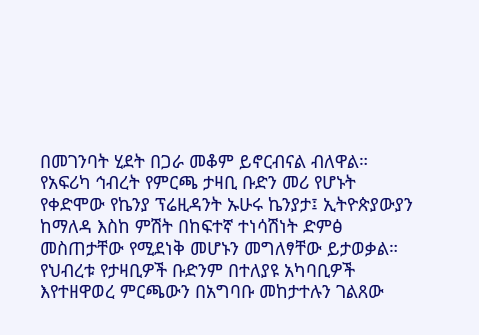በመገንባት ሂደት በጋራ መቆም ይኖርብናል ብለዋል።
የአፍሪካ ኅብረት የምርጫ ታዛቢ ቡድን መሪ የሆኑት የቀድሞው የኬንያ ፕሬዚዳንት ኡሁሩ ኬንያታ፤ ኢትዮጵያውያን ከማለዳ እስከ ምሽት በከፍተኛ ተነሳሽነት ድምፅ መስጠታቸው የሚደነቅ መሆኑን መግለፃቸው ይታወቃል።
የህብረቱ የታዛቢዎች ቡድንም በተለያዩ አካባቢዎች እየተዘዋወረ ምርጫውን በአግባቡ መከታተሉን ገልጸው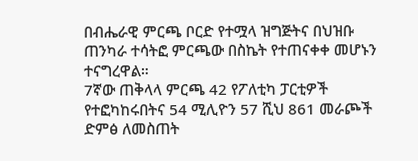በብሔራዊ ምርጫ ቦርድ የተሟላ ዝግጅትና በህዝቡ ጠንካራ ተሳትፎ ምርጫው በስኬት የተጠናቀቀ መሆኑን ተናግረዋል።
7ኛው ጠቅላላ ምርጫ 42 የፖለቲካ ፓርቲዎች የተፎካከሩበትና 54 ሚሊዮን 57 ሺህ 861 መራጮች ድምፅ ለመስጠት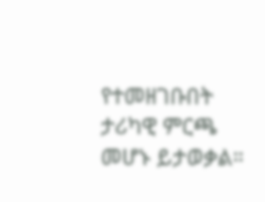የተመዘገቡበት ታሪካዊ ምርጫ መሆኑ ይታወቃል።